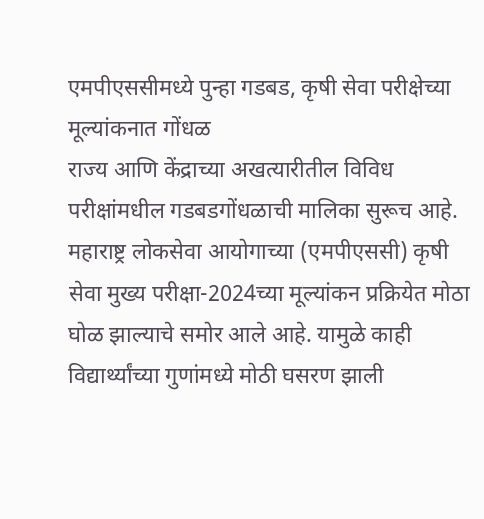एमपीएससीमध्ये पुन्हा गडबड, कृषी सेवा परीक्षेच्या मूल्यांकनात गोंधळ
राज्य आणि केंद्राच्या अखत्यारीतील विविध परीक्षांमधील गडबडगोंधळाची मालिका सुरूच आहे. महाराष्ट्र लोकसेवा आयोगाच्या (एमपीएससी) कृषी सेवा मुख्य परीक्षा-2024च्या मूल्यांकन प्रक्रियेत मोठा घोळ झाल्याचे समोर आले आहे. यामुळे काही विद्यार्थ्यांच्या गुणांमध्ये मोठी घसरण झाली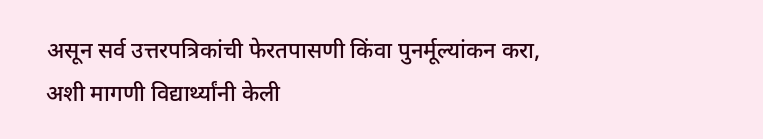असून सर्व उत्तरपत्रिकांची फेरतपासणी किंवा पुनर्मूल्यांकन करा, अशी मागणी विद्यार्थ्यांनी केली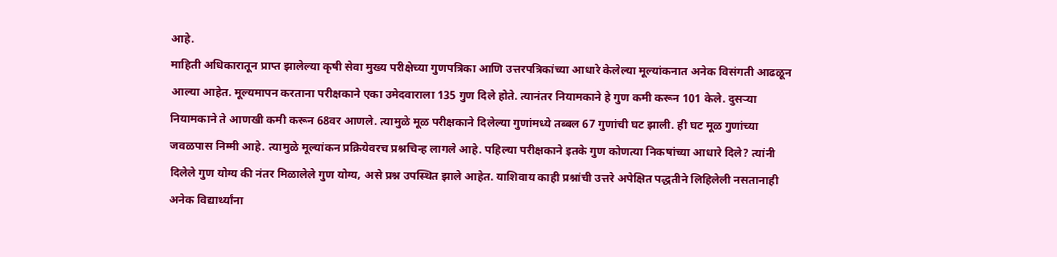आहे.
माहिती अधिकारातून प्राप्त झालेल्या कृषी सेवा मुख्य परीक्षेच्या गुणपत्रिका आणि उत्तरपत्रिकांच्या आधारे केलेल्या मूल्यांकनात अनेक विसंगती आढळून आल्या आहेत. मूल्यमापन करताना परीक्षकाने एका उमेदवाराला 135 गुण दिले होते. त्यानंतर नियामकाने हे गुण कमी करून 101 केले. दुसऱ्या नियामकाने ते आणखी कमी करून 68वर आणले. त्यामुळे मूळ परीक्षकाने दिलेल्या गुणांमध्ये तब्बल 67 गुणांची घट झाली. ही घट मूळ गुणांच्या जवळपास निम्मी आहे. त्यामुळे मूल्यांकन प्रक्रियेवरच प्रश्नचिन्ह लागले आहे. पहिल्या परीक्षकाने इतके गुण कोणत्या निकषांच्या आधारे दिले? त्यांनी दिलेले गुण योग्य की नंतर मिळालेले गुण योग्य, असे प्रश्न उपस्थित झाले आहेत. याशिवाय काही प्रश्नांची उत्तरे अपेक्षित पद्धतीने लिहिलेली नसतानाही अनेक विद्यार्थ्यांना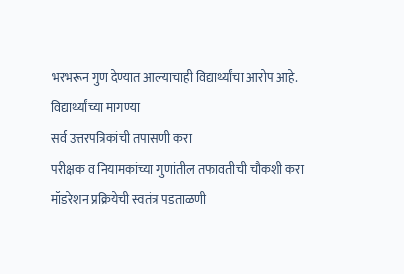भरभरून गुण देण्यात आल्याचाही विद्यार्थ्यांचा आरोप आहे.
विद्यार्थ्यांच्या मागण्या
सर्व उत्तरपत्रिकांची तपासणी करा
परीक्षक व नियामकांच्या गुणांतील तफावतीची चौकशी करा
मॉडरेशन प्रक्रियेची स्वतंत्र पडताळणी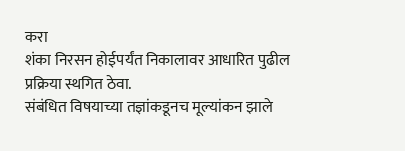करा
शंका निरसन होईपर्यंत निकालावर आधारित पुढील प्रक्रिया स्थगित ठेवा.
संबंधित विषयाच्या तज्ञांकडूनच मूल्यांकन झाले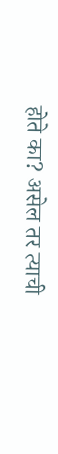होते का? असेल तर त्याची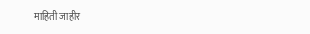माहिती जाहीर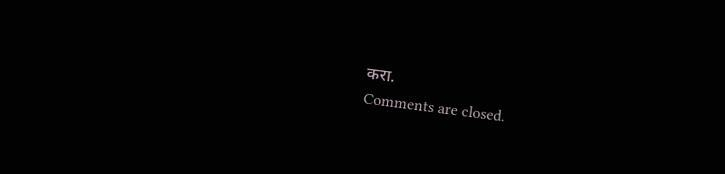करा.
Comments are closed.